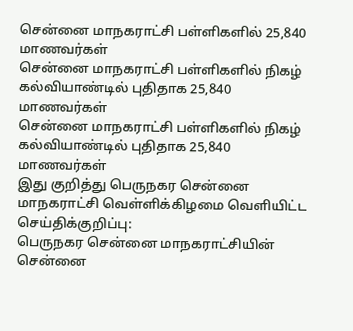சென்னை மாநகராட்சி பள்ளிகளில் 25,840 மாணவர்கள்
சென்னை மாநகராட்சி பள்ளிகளில் நிகழ் கல்வியாண்டில் புதிதாக 25,840 மாணவர்கள்
சென்னை மாநகராட்சி பள்ளிகளில் நிகழ் கல்வியாண்டில் புதிதாக 25,840 மாணவர்கள்
இது குறித்து பெருநகர சென்னை மாநகராட்சி வெள்ளிக்கிழமை வெளியிட்ட செய்திக்குறிப்பு:
பெருநகர சென்னை மாநகராட்சியின் சென்னை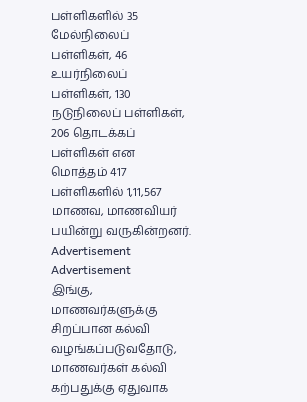பள்ளிகளில் 35 மேல்நிலைப் பள்ளிகள், 46 உயர்நிலைப் பள்ளிகள், 130 நடுநிலைப் பள்ளிகள், 206 தொடக்கப் பள்ளிகள் என மொத்தம் 417 பள்ளிகளில் 1,11,567 மாணவ, மாணவியர் பயின்று வருகின்றனர்.
Advertisement
Advertisement
இங்கு, மாணவர்களுக்கு சிறப்பான கல்வி வழங்கப்படுவதோடு, மாணவர்கள் கல்வி கற்பதுக்கு ஏதுவாக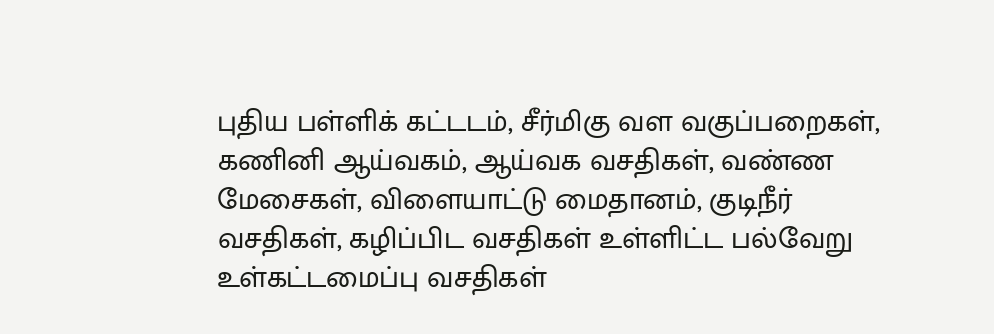புதிய பள்ளிக் கட்டடம், சீர்மிகு வள வகுப்பறைகள், கணினி ஆய்வகம், ஆய்வக வசதிகள், வண்ண மேசைகள், விளையாட்டு மைதானம், குடிநீர் வசதிகள், கழிப்பிட வசதிகள் உள்ளிட்ட பல்வேறு உள்கட்டமைப்பு வசதிகள்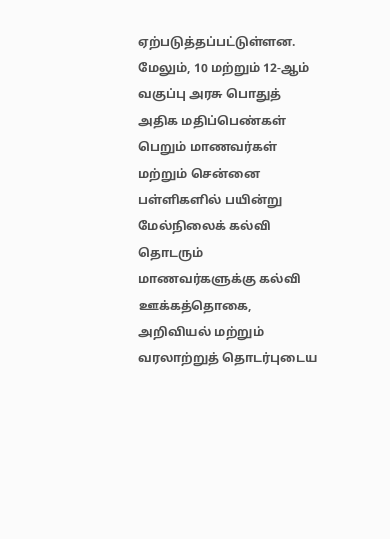ஏற்படுத்தப்பட்டுள்ளன.
மேலும், 10 மற்றும் 12-ஆம் வகுப்பு அரசு பொதுத் அதிக மதிப்பெண்கள் பெறும் மாணவர்கள் மற்றும் சென்னை பள்ளிகளில் பயின்று மேல்நிலைக் கல்வி தொடரும் மாணவர்களுக்கு கல்வி ஊக்கத்தொகை, அறிவியல் மற்றும் வரலாற்றுத் தொடர்புடைய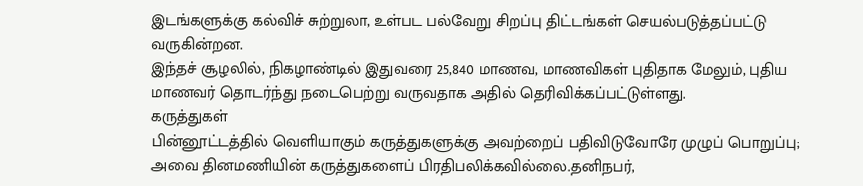இடங்களுக்கு கல்விச் சுற்றுலா, உள்பட பல்வேறு சிறப்பு திட்டங்கள் செயல்படுத்தப்பட்டு வருகின்றன.
இந்தச் சூழலில், நிகழாண்டில் இதுவரை 25,840 மாணவ, மாணவிகள் புதிதாக மேலும், புதிய மாணவர் தொடர்ந்து நடைபெற்று வருவதாக அதில் தெரிவிக்கப்பட்டுள்ளது.
கருத்துகள்
பின்னூட்டத்தில் வெளியாகும் கருத்துகளுக்கு அவற்றைப் பதிவிடுவோரே முழுப் பொறுப்பு; அவை தினமணியின் கருத்துகளைப் பிரதிபலிக்கவில்லை.தனிநபர்,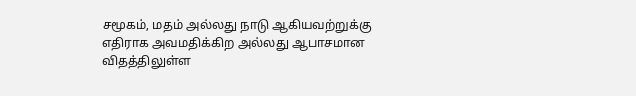சமூகம், மதம் அல்லது நாடு ஆகியவற்றுக்கு எதிராக அவமதிக்கிற அல்லது ஆபாசமான விதத்திலுள்ள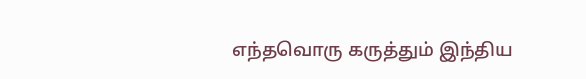எந்தவொரு கருத்தும் இந்திய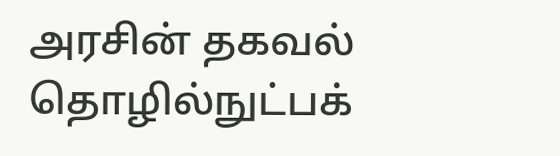அரசின் தகவல் தொழில்நுட்பக்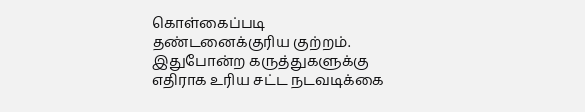கொள்கைப்படி தண்டனைக்குரிய குற்றம். இதுபோன்ற கருத்துகளுக்கு எதிராக உரிய சட்ட நடவடிக்கை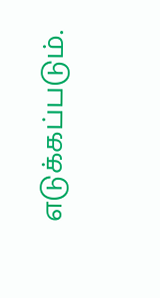எடுக்கப்படும்.